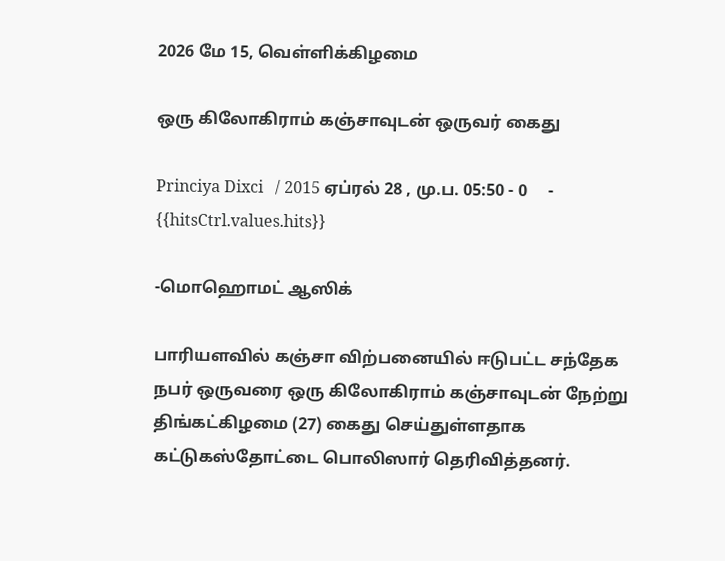2026 மே 15, வெள்ளிக்கிழமை

ஒரு கிலோகிராம் கஞ்சாவுடன் ஒருவர் கைது

Princiya Dixci   / 2015 ஏப்ரல் 28 , மு.ப. 05:50 - 0     - {{hitsCtrl.values.hits}}

-மொஹொமட் ஆஸிக்

பாரியளவில் கஞ்சா விற்பனையில் ஈடுபட்ட சந்தேக நபர் ஒருவரை ஒரு கிலோகிராம் கஞ்சாவுடன் நேற்று திங்கட்கிழமை (27) கைது செய்துள்ளதாக கட்டுகஸ்தோட்டை பொலிஸார் தெரிவித்தனர்.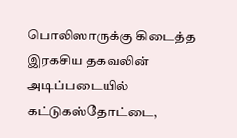பொலிஸாருக்கு கிடைத்த இரகசிய தகவலின் அடிப்படையில் கட்டுகஸ்தோட்டை,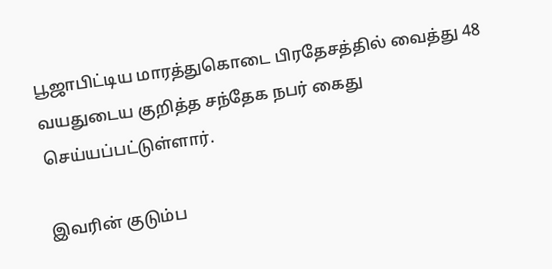பூஜாபிட்டிய மாரத்துகொடை பிரதேசத்தில் வைத்து 48 வயதுடைய குறித்த சந்தேக நபர் கைது செய்யப்பட்டுள்ளார்.

இவரின் குடும்ப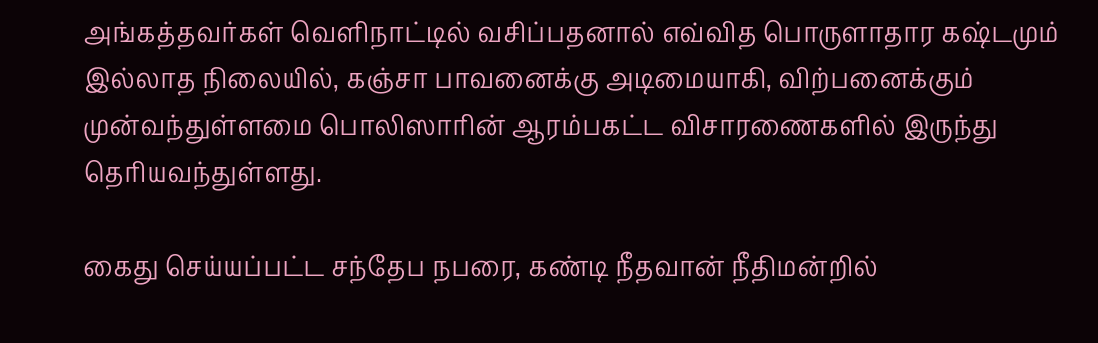அங்கத்தவர்கள் வெளிநாட்டில் வசிப்பதனால் எவ்வித பொருளாதார கஷ்டமும் இல்லாத நிலையில், கஞ்சா பாவனைக்கு அடிமையாகி, விற்பனைக்கும் முன்வந்துள்ளமை பொலிஸாரின் ஆரம்பகட்ட விசாரணைகளில் இருந்து தெரியவந்துள்ளது.

கைது செய்யப்பட்ட சந்தேப நபரை, கண்டி நீதவான் நீதிமன்றில்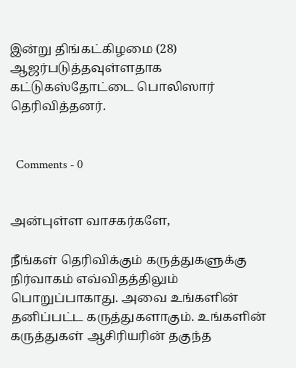இன்று திங்கட்கிழமை (28) ஆஜர்படுத்தவுள்ளதாக கட்டுகஸ்தோட்டை பொலிஸார் தெரிவித்தனர்.


  Comments - 0


அன்புள்ள வாசகர்களே,

நீங்கள் தெரிவிக்கும் கருத்துகளுக்கு நிர்வாகம் எவ்விதத்திலும் பொறுப்பாகாது. அவை உங்களின் தனிப்பட்ட கருத்துகளாகும். உங்களின் கருத்துகள் ஆசிரியரின் தகுந்த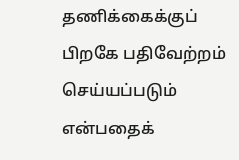தணிக்கைக்குப் பிறகே பதிவேற்றம் செய்யப்படும் என்பதைக்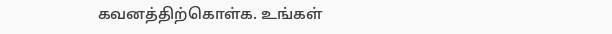கவனத்திற்கொள்க. உங்கள்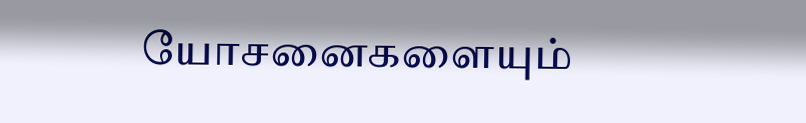யோசனைகளையும்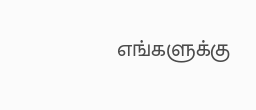எங்களுக்கு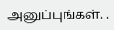அனுப்புங்கள். .